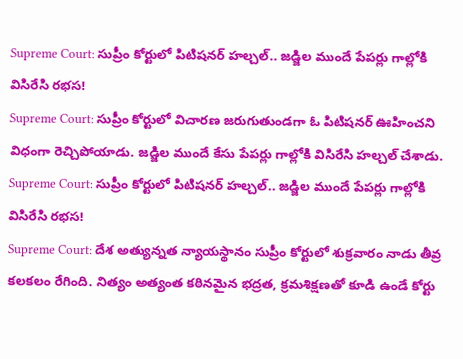Supreme Court: సుప్రీం కోర్టులో పిటిషనర్ హల్చల్.. జడ్జిల ముందే పేపర్లు గాల్లోకి విసిరేసి రభస!
Supreme Court: సుప్రీం కోర్టులో విచారణ జరుగుతుండగా ఓ పిటిషనర్ ఊహించని విధంగా రెచ్చిపోయాడు. జడ్జిల ముందే కేసు పేపర్లు గాల్లోకి విసిరేసి హల్చల్ చేశాడు.
Supreme Court: సుప్రీం కోర్టులో పిటిషనర్ హల్చల్.. జడ్జిల ముందే పేపర్లు గాల్లోకి విసిరేసి రభస!
Supreme Court: దేశ అత్యున్నత న్యాయస్థానం సుప్రీం కోర్టులో శుక్రవారం నాడు తీవ్ర కలకలం రేగింది. నిత్యం అత్యంత కఠినమైన భద్రత, క్రమశిక్షణతో కూడి ఉండే కోర్టు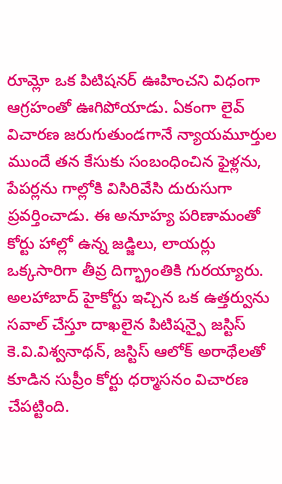రూమ్లో ఒక పిటిషనర్ ఊహించని విధంగా ఆగ్రహంతో ఊగిపోయాడు. ఏకంగా లైవ్ విచారణ జరుగుతుండగానే న్యాయమూర్తుల ముందే తన కేసుకు సంబంధించిన ఫైళ్లను, పేపర్లను గాల్లోకి విసిరివేసి దురుసుగా ప్రవర్తించాడు. ఈ అనూహ్య పరిణామంతో కోర్టు హాల్లో ఉన్న జడ్జిలు, లాయర్లు ఒక్కసారిగా తీవ్ర దిగ్భ్రాంతికి గురయ్యారు.
అలహాబాద్ హైకోర్టు ఇచ్చిన ఒక ఉత్తర్వును సవాల్ చేస్తూ దాఖలైన పిటిషన్పై జస్టిస్ కె.వి.విశ్వనాథన్, జస్టిస్ ఆలోక్ అరాథేలతో కూడిన సుప్రీం కోర్టు ధర్మాసనం విచారణ చేపట్టింది.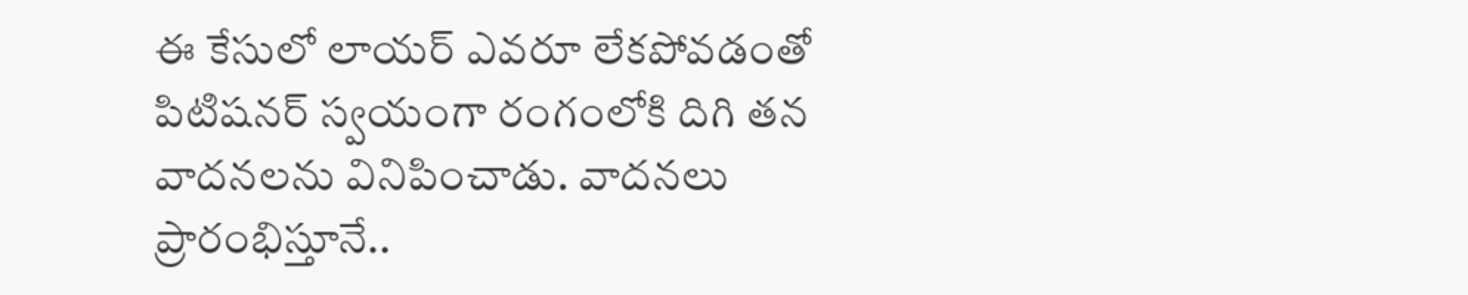ఈ కేసులో లాయర్ ఎవరూ లేకపోవడంతో పిటిషనర్ స్వయంగా రంగంలోకి దిగి తన వాదనలను వినిపించాడు. వాదనలు ప్రారంభిస్తూనే..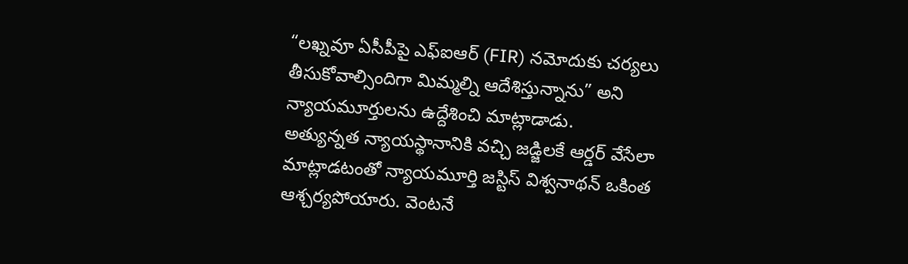“లఖ్నవూ ఏసీపీపై ఎఫ్ఐఆర్ (FIR) నమోదుకు చర్యలు తీసుకోవాల్సిందిగా మిమ్మల్ని ఆదేశిస్తున్నాను” అని న్యాయమూర్తులను ఉద్దేశించి మాట్లాడాడు.
అత్యున్నత న్యాయస్థానానికి వచ్చి జడ్జిలకే ఆర్డర్ వేసేలా మాట్లాడటంతో న్యాయమూర్తి జస్టిస్ విశ్వనాథన్ ఒకింత ఆశ్చర్యపోయారు. వెంటనే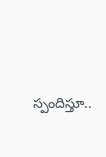స్పందిస్తూ..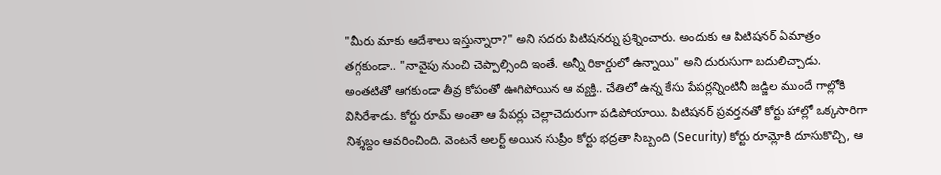"మీరు మాకు ఆదేశాలు ఇస్తున్నారా?" అని సదరు పిటిషనర్ను ప్రశ్నించారు. అందుకు ఆ పిటిషనర్ ఏమాత్రం తగ్గకుండా.. "నావైపు నుంచి చెప్పాల్సింది ఇంతే. అన్నీ రికార్డులో ఉన్నాయి" అని దురుసుగా బదులిచ్చాడు.
అంతటితో ఆగకుండా తీవ్ర కోపంతో ఊగిపోయిన ఆ వ్యక్తి.. చేతిలో ఉన్న కేసు పేపర్లన్నింటినీ జడ్జిల ముందే గాల్లోకి విసిరేశాడు. కోర్టు రూమ్ అంతా ఆ పేపర్లు చెల్లాచెదురుగా పడిపోయాయి. పిటిషనర్ ప్రవర్తనతో కోర్టు హాల్లో ఒక్కసారిగా నిశ్శబ్దం ఆవరించింది. వెంటనే అలర్ట్ అయిన సుప్రీం కోర్టు భద్రతా సిబ్బంది (Security) కోర్టు రూమ్లోకి దూసుకొచ్చి, ఆ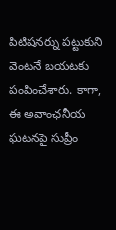పిటిషనర్ను పట్టుకుని వెంటనే బయటకు పంపించేశారు. కాగా, ఈ అవాంఛనీయ ఘటనపై సుప్రీం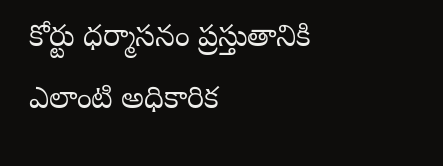కోర్టు ధర్మాసనం ప్రస్తుతానికి ఎలాంటి అధికారిక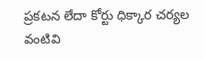ప్రకటన లేదా కోర్టు ధిక్కార చర్యల వంటివి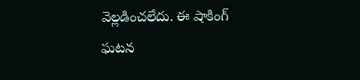వెల్లడించలేదు. ఈ షాకింగ్ ఘటన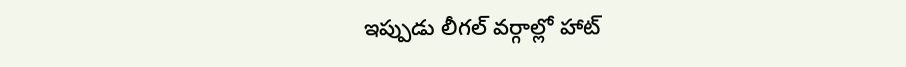ఇప్పుడు లీగల్ వర్గాల్లో హాట్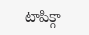టాపిక్గా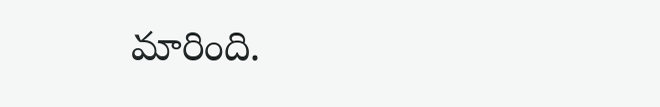మారింది.